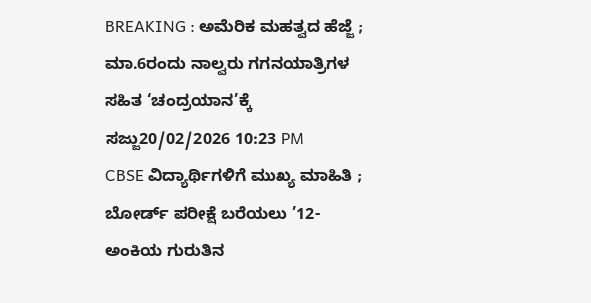BREAKING : ಅಮೆರಿಕ ಮಹತ್ವದ ಹೆಜ್ಜೆ ; ಮಾ.6ರಂದು ನಾಲ್ವರು ಗಗನಯಾತ್ರಿಗಳ ಸಹಿತ ‘ಚಂದ್ರಯಾನ’ಕ್ಕೆ ಸಜ್ಜು20/02/2026 10:23 PM
CBSE ವಿದ್ಯಾರ್ಥಿಗಳಿಗೆ ಮುಖ್ಯ ಮಾಹಿತಿ ; ಬೋರ್ಡ್ ಪರೀಕ್ಷೆ ಬರೆಯಲು ’12-ಅಂಕಿಯ ಗುರುತಿನ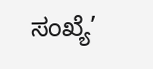ಸಂಖ್ಯೆ’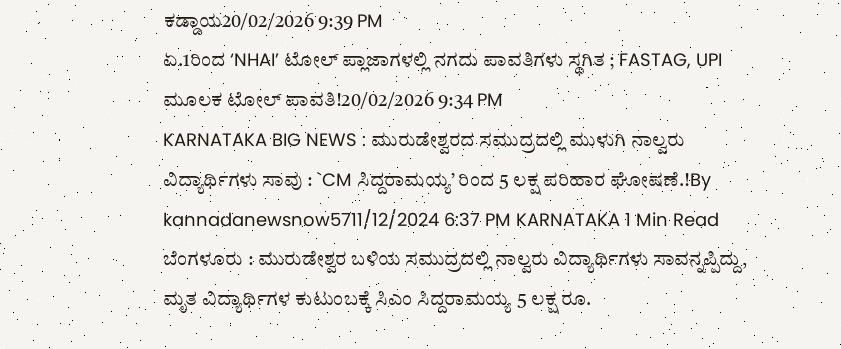ಕಡ್ಡಾಯ20/02/2026 9:39 PM
ಏ.1ರಿಂದ ‘NHAI’ ಟೋಲ್ ಪ್ಲಾಜಾಗಳಲ್ಲಿ ನಗದು ಪಾವತಿಗಳು ಸ್ಥಗಿತ ; FASTAG, UPI ಮೂಲಕ ಟೋಲ್ ಪಾವತಿ!20/02/2026 9:34 PM
KARNATAKA BIG NEWS : ಮುರುಡೇಶ್ವರದ ಸಮುದ್ರದಲ್ಲಿ ಮುಳುಗಿ ನಾಲ್ವರು ವಿದ್ಯಾರ್ಥಿಗಳು ಸಾವು : `CM ಸಿದ್ದರಾಮಯ್ಯ’ ರಿಂದ 5 ಲಕ್ಷ ಪರಿಹಾರ ಘೋಷಣೆ.!By kannadanewsnow5711/12/2024 6:37 PM KARNATAKA 1 Min Read ಬೆಂಗಳೂರು : ಮುರುಡೇಶ್ವರ ಬಳಿಯ ಸಮುದ್ರದಲ್ಲಿ ನಾಲ್ವರು ವಿದ್ಯಾರ್ಥಿಗಳು ಸಾವನ್ನಪ್ಪಿದ್ದು, ಮೃತ ವಿದ್ಯಾರ್ಥಿಗಳ ಕುಟುಂಬಕ್ಕೆ ಸಿಎಂ ಸಿದ್ದರಾಮಯ್ಯ 5 ಲಕ್ಷ ರೂ.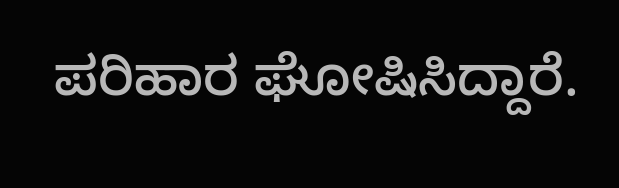ಪರಿಹಾರ ಘೋಷಿಸಿದ್ದಾರೆ.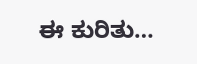ಈ ಕುರಿತು…